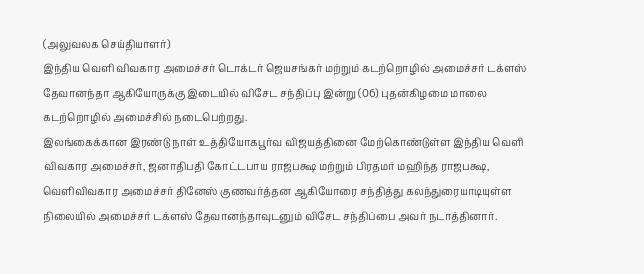(அலுவலக செய்தியாளர்)
இந்திய வெளி விவகார அமைச்சர் டொக்டர் ஜெயசங்கர் மற்றும் கடற்றொழில் அமைச்சர் டக்ளஸ் தேவானந்தா ஆகியோருக்கு இடையில் விசேட சந்திப்பு இன்று (06) புதன்கிழமை மாலை கடற்றொழில் அமைச்சில் நடைபெற்றது.
இலங்கைக்கான இரண்டு நாள் உத்தியோகபூர்வ விஜயத்தினை மேற்கொண்டுள்ள இந்திய வெளி விவகார அமைச்சர், ஜனாதிபதி கோட்டபாய ராஜபக்ஷ மற்றும் பிரதமர் மஹிந்த ராஜபக்ஷ, வெளிவிவகார அமைச்சர் தினேஸ் குணவர்த்தன ஆகியோரை சந்தித்து கலந்துரையாடியுள்ள நிலையில் அமைச்சர் டக்ளஸ் தேவானந்தாவுடனும் விசேட சந்திப்பை அவர் நடாத்தினார்.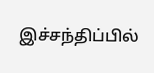இச்சந்திப்பில்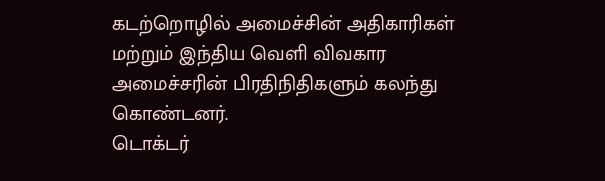கடற்றொழில் அமைச்சின் அதிகாரிகள் மற்றும் இந்திய வெளி விவகார அமைச்சரின் பிரதிநிதிகளும் கலந்து கொண்டனர்.
டொக்டர்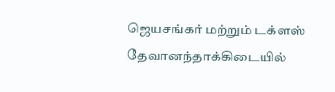ஜெயசங்கர் மற்றும் டக்ளஸ் தேவானந்தாக்கிடையில்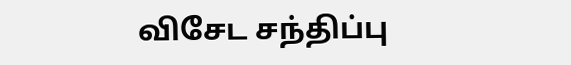விசேட சந்திப்பு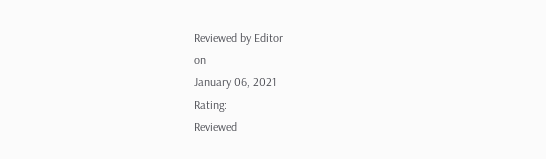Reviewed by Editor
on
January 06, 2021
Rating:
Reviewed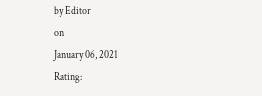by Editor
on
January 06, 2021
Rating: